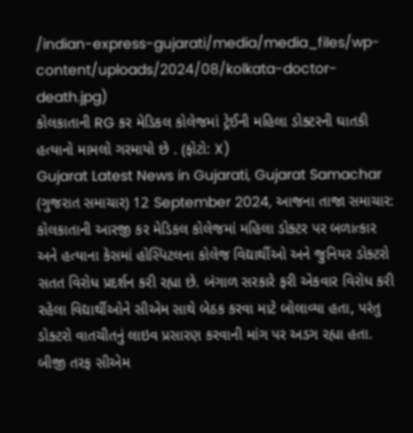/indian-express-gujarati/media/media_files/wp-content/uploads/2024/08/kolkata-doctor-death.jpg)
કોલકાતાની RG કર મેડિકલ કોલેજમાં ટ્રેઈની મહિલા ડોક્ટરની ઘાતકી હત્યાનો મામલો ગરમાયો છે . (ફોટો: X)
Gujarat Latest News in Gujarati, Gujarat Samachar (ગુજરાત સમાચાર) 12 September 2024, આજના તાજા સમાચાર: કોલકાતાની આરજી કર મેડિકલ કોલેજમાં મહિલા ડોક્ટર પર બળાત્કાર અને હત્યાના કેસમાં હોસ્પિટલના કોલેજ વિદ્યાર્થીઓ અને જુનિયર ડોક્ટરો સતત વિરોધ પ્રદર્શન કરી રહ્યા છે. બંગાળ સરકારે ફરી એકવાર વિરોધ કરી રહેલા વિદ્યાર્થીઓને સીએમ સાથે બેઠક કરવા માટે બોલાવ્યા હતા, પરંતુ ડોક્ટરો વાતચીતનું લાઇવ પ્રસારણ કરવાની માંગ પર અડગ રહ્યા હતા. બીજી તરફ સીએમ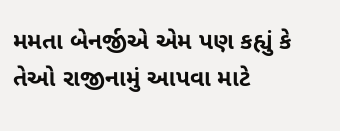મમતા બેનર્જીએ એમ પણ કહ્યું કે તેઓ રાજીનામું આપવા માટે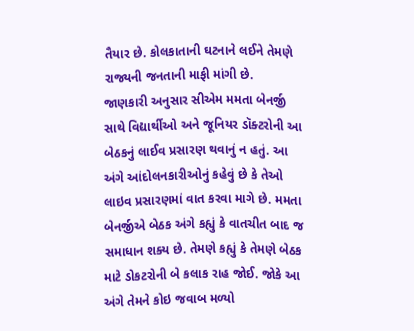તૈયાર છે. કોલકાતાની ઘટનાને લઈને તેમણે રાજ્યની જનતાની માફી માંગી છે.
જાણકારી અનુસાર સીએમ મમતા બેનર્જી સાથે વિદ્યાર્થીઓ અને જૂનિયર ડૉક્ટરોની આ બેઠકનું લાઈવ પ્રસારણ થવાનું ન હતું. આ અંગે આંદોલનકારીઓનું કહેવું છે કે તેઓ લાઇવ પ્રસારણમાં વાત કરવા માગે છે. મમતા બેનર્જીએ બેઠક અંગે કહ્યું કે વાતચીત બાદ જ સમાધાન શક્ય છે. તેમણે કહ્યું કે તેમણે બેઠક માટે ડોકટરોની બે કલાક રાહ જોઈ. જોકે આ અંગે તેમને કોઇ જવાબ મળ્યો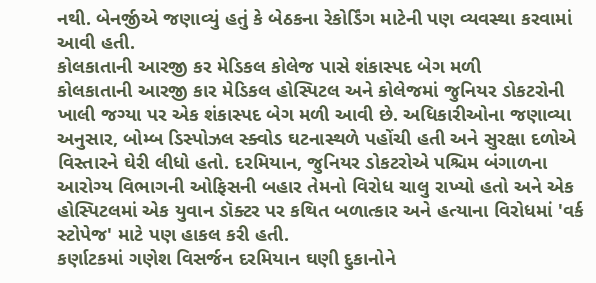નથી. બેનર્જીએ જણાવ્યું હતું કે બેઠકના રેકોર્ડિંગ માટેની પણ વ્યવસ્થા કરવામાં આવી હતી.
કોલકાતાની આરજી કર મેડિકલ કોલેજ પાસે શંકાસ્પદ બેગ મળી
કોલકાતાની આરજી કાર મેડિકલ હોસ્પિટલ અને કોલેજમાં જુનિયર ડોકટરોની ખાલી જગ્યા પર એક શંકાસ્પદ બેગ મળી આવી છે. અધિકારીઓના જણાવ્યા અનુસાર, બોમ્બ ડિસ્પોઝલ સ્ક્વોડ ઘટનાસ્થળે પહોંચી હતી અને સુરક્ષા દળોએ વિસ્તારને ઘેરી લીધો હતો. દરમિયાન, જુનિયર ડોકટરોએ પશ્ચિમ બંગાળના આરોગ્ય વિભાગની ઓફિસની બહાર તેમનો વિરોધ ચાલુ રાખ્યો હતો અને એક હોસ્પિટલમાં એક યુવાન ડૉક્ટર પર કથિત બળાત્કાર અને હત્યાના વિરોધમાં 'વર્ક સ્ટોપેજ' માટે પણ હાકલ કરી હતી.
કર્ણાટકમાં ગણેશ વિસર્જન દરમિયાન ઘણી દુકાનોને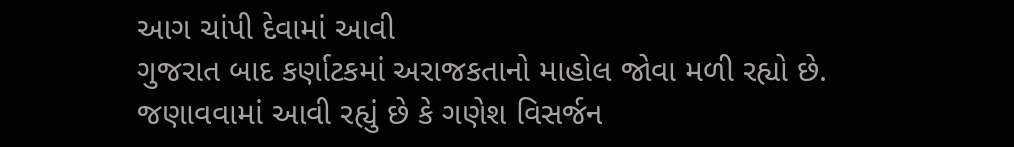આગ ચાંપી દેવામાં આવી
ગુજરાત બાદ કર્ણાટકમાં અરાજકતાનો માહોલ જોવા મળી રહ્યો છે. જણાવવામાં આવી રહ્યું છે કે ગણેશ વિસર્જન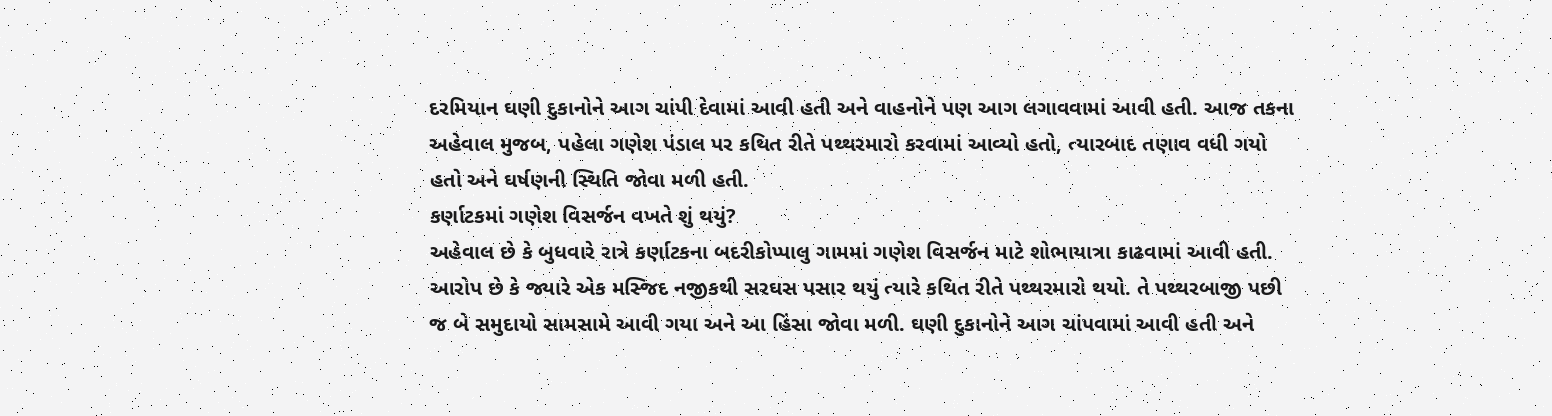દરમિયાન ઘણી દુકાનોને આગ ચાંપી દેવામાં આવી હતી અને વાહનોને પણ આગ લગાવવામાં આવી હતી. આજ તકના અહેવાલ મુજબ, પહેલા ગણેશ પંડાલ પર કથિત રીતે પથ્થરમારો કરવામાં આવ્યો હતો, ત્યારબાદ તણાવ વધી ગયો હતો અને ઘર્ષણની સ્થિતિ જોવા મળી હતી.
કર્ણાટકમાં ગણેશ વિસર્જન વખતે શું થયું?
અહેવાલ છે કે બુધવારે રાત્રે કર્ણાટકના બદરીકોપ્પાલુ ગામમાં ગણેશ વિસર્જન માટે શોભાયાત્રા કાઢવામાં આવી હતી. આરોપ છે કે જ્યારે એક મસ્જિદ નજીકથી સરઘસ પસાર થયું ત્યારે કથિત રીતે પથ્થરમારો થયો. તે પથ્થરબાજી પછી જ બે સમુદાયો સામસામે આવી ગયા અને આ હિંસા જોવા મળી. ઘણી દુકાનોને આગ ચાંપવામાં આવી હતી અને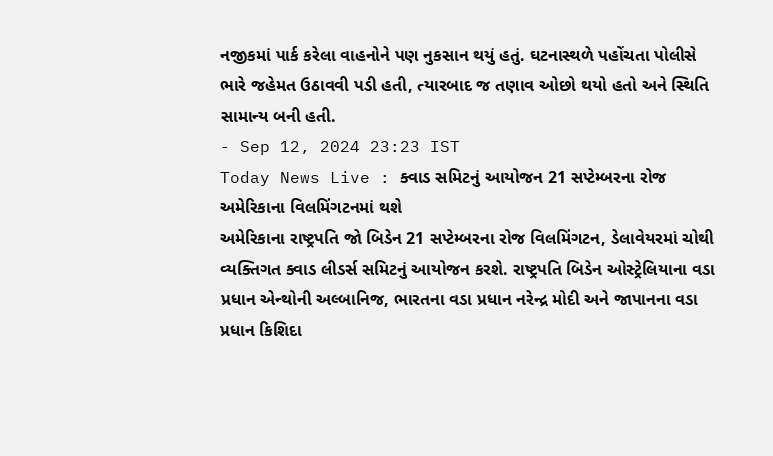નજીકમાં પાર્ક કરેલા વાહનોને પણ નુકસાન થયું હતું. ઘટનાસ્થળે પહોંચતા પોલીસે ભારે જહેમત ઉઠાવવી પડી હતી, ત્યારબાદ જ તણાવ ઓછો થયો હતો અને સ્થિતિ સામાન્ય બની હતી.
- Sep 12, 2024 23:23 IST
Today News Live : ક્વાડ સમિટનું આયોજન 21 સપ્ટેમ્બરના રોજ અમેરિકાના વિલમિંગટનમાં થશે
અમેરિકાના રાષ્ટ્રપતિ જો બિડેન 21 સપ્ટેમ્બરના રોજ વિલમિંગટન, ડેલાવેયરમાં ચોથી વ્યક્તિગત ક્વાડ લીડર્સ સમિટનું આયોજન કરશે. રાષ્ટ્રપતિ બિડેન ઓસ્ટ્રેલિયાના વડા પ્રધાન એન્થોની અલ્બાનિજ, ભારતના વડા પ્રધાન નરેન્દ્ર મોદી અને જાપાનના વડા પ્રધાન કિશિદા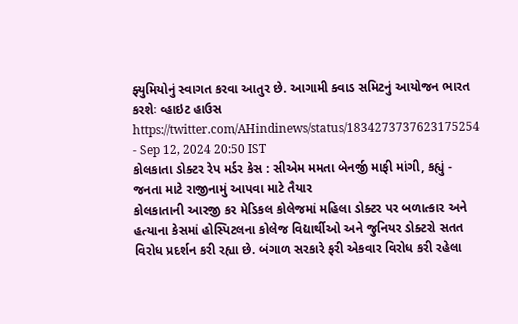ફ્યુમિયોનું સ્વાગત કરવા આતુર છે. આગામી ક્વાડ સમિટનું આયોજન ભારત કરશેઃ વ્હાઇટ હાઉસ
https://twitter.com/AHindinews/status/1834273737623175254
- Sep 12, 2024 20:50 IST
કોલકાતા ડોક્ટર રેપ મર્ડર કેસ : સીએમ મમતા બેનર્જી માફી માંગી, કહ્યું - જનતા માટે રાજીનામું આપવા માટે તૈયાર
કોલકાતાની આરજી કર મેડિકલ કોલેજમાં મહિલા ડોક્ટર પર બળાત્કાર અને હત્યાના કેસમાં હોસ્પિટલના કોલેજ વિદ્યાર્થીઓ અને જુનિયર ડોક્ટરો સતત વિરોધ પ્રદર્શન કરી રહ્યા છે. બંગાળ સરકારે ફરી એકવાર વિરોધ કરી રહેલા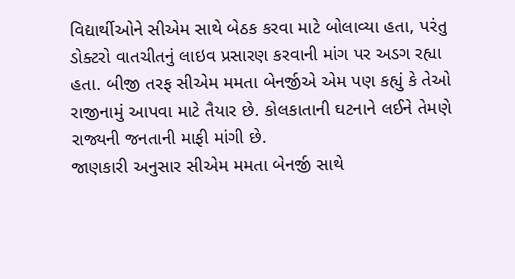વિદ્યાર્થીઓને સીએમ સાથે બેઠક કરવા માટે બોલાવ્યા હતા, પરંતુ ડોક્ટરો વાતચીતનું લાઇવ પ્રસારણ કરવાની માંગ પર અડગ રહ્યા હતા. બીજી તરફ સીએમ મમતા બેનર્જીએ એમ પણ કહ્યું કે તેઓ રાજીનામું આપવા માટે તૈયાર છે. કોલકાતાની ઘટનાને લઈને તેમણે રાજ્યની જનતાની માફી માંગી છે.
જાણકારી અનુસાર સીએમ મમતા બેનર્જી સાથે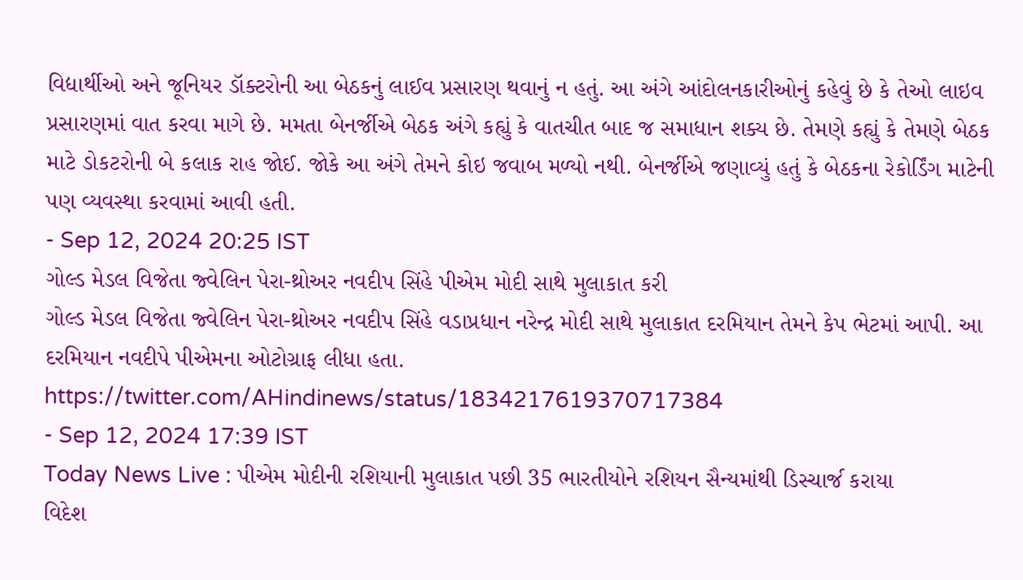વિદ્યાર્થીઓ અને જૂનિયર ડૉક્ટરોની આ બેઠકનું લાઈવ પ્રસારણ થવાનું ન હતું. આ અંગે આંદોલનકારીઓનું કહેવું છે કે તેઓ લાઇવ પ્રસારણમાં વાત કરવા માગે છે. મમતા બેનર્જીએ બેઠક અંગે કહ્યું કે વાતચીત બાદ જ સમાધાન શક્ય છે. તેમણે કહ્યું કે તેમણે બેઠક માટે ડોકટરોની બે કલાક રાહ જોઈ. જોકે આ અંગે તેમને કોઇ જવાબ મળ્યો નથી. બેનર્જીએ જણાવ્યું હતું કે બેઠકના રેકોર્ડિંગ માટેની પણ વ્યવસ્થા કરવામાં આવી હતી.
- Sep 12, 2024 20:25 IST
ગોલ્ડ મેડલ વિજેતા જ્વેલિન પેરા-થ્રોઅર નવદીપ સિંહે પીએમ મોદી સાથે મુલાકાત કરી
ગોલ્ડ મેડલ વિજેતા જ્વેલિન પેરા-થ્રોઅર નવદીપ સિંહે વડાપ્રધાન નરેન્દ્ર મોદી સાથે મુલાકાત દરમિયાન તેમને કેપ ભેટમાં આપી. આ દરમિયાન નવદીપે પીએમના ઓટોગ્રાફ લીધા હતા.
https://twitter.com/AHindinews/status/1834217619370717384
- Sep 12, 2024 17:39 IST
Today News Live : પીએમ મોદીની રશિયાની મુલાકાત પછી 35 ભારતીયોને રશિયન સૈન્યમાંથી ડિસ્ચાર્જ કરાયા
વિદેશ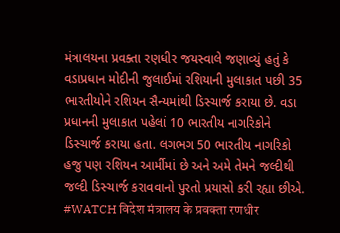મંત્રાલયના પ્રવક્તા રણધીર જયસ્વાલે જણાવ્યું હતું કે વડાપ્રધાન મોદીની જુલાઈમાં રશિયાની મુલાકાત પછી 35 ભારતીયોને રશિયન સૈન્યમાંથી ડિસ્ચાર્જ કરાયા છે. વડા પ્રધાનની મુલાકાત પહેલાં 10 ભારતીય નાગરિકોને ડિસ્ચાર્જ કરાયા હતા. લગભગ 50 ભારતીય નાગરિકો હજુ પણ રશિયન આર્મીમાં છે અને અમે તેમને જલ્દીથી જલ્દી ડિસ્ચાર્જ કરાવવાનો પુરતો પ્રયાસો કરી રહ્યા છીએ.
#WATCH विदेश मंत्रालय के प्रवक्ता रणधीर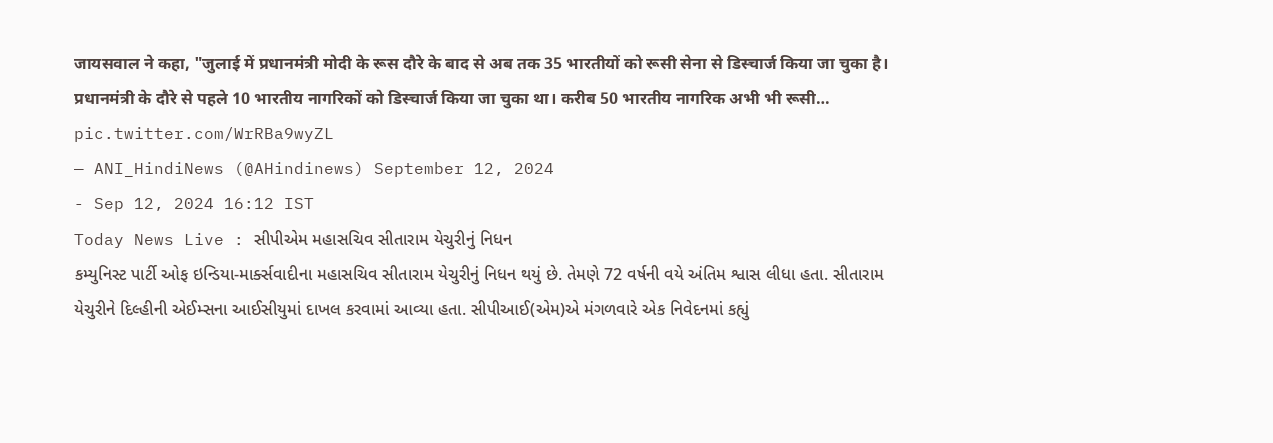जायसवाल ने कहा, "जुलाई में प्रधानमंत्री मोदी के रूस दौरे के बाद से अब तक 35 भारतीयों को रूसी सेना से डिस्चार्ज किया जा चुका है। प्रधानमंत्री के दौरे से पहले 10 भारतीय नागरिकों को डिस्चार्ज किया जा चुका था। करीब 50 भारतीय नागरिक अभी भी रूसी… pic.twitter.com/WrRBa9wyZL
— ANI_HindiNews (@AHindinews) September 12, 2024
- Sep 12, 2024 16:12 IST
Today News Live : સીપીએમ મહાસચિવ સીતારામ યેચુરીનું નિધન
કમ્યુનિસ્ટ પાર્ટી ઓફ ઇન્ડિયા-માર્ક્સવાદીના મહાસચિવ સીતારામ યેચુરીનું નિધન થયું છે. તેમણે 72 વર્ષની વયે અંતિમ શ્વાસ લીધા હતા. સીતારામ યેચુરીને દિલ્હીની એઈમ્સના આઈસીયુમાં દાખલ કરવામાં આવ્યા હતા. સીપીઆઈ(એમ)એ મંગળવારે એક નિવેદનમાં કહ્યું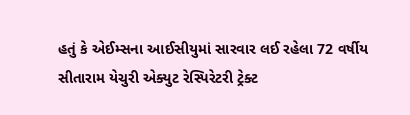હતું કે એઈમ્સના આઈસીયુમાં સારવાર લઈ રહેલા 72 વર્ષીય સીતારામ યેચુરી એક્યુટ રેસ્પિરેટરી ટ્રેક્ટ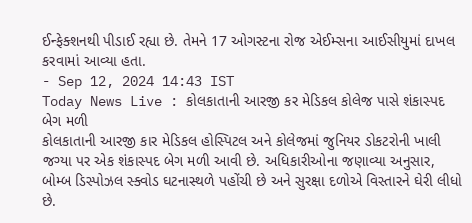ઈન્ફેક્શનથી પીડાઈ રહ્યા છે. તેમને 17 ઓગસ્ટના રોજ એઈમ્સના આઈસીયુમાં દાખલ કરવામાં આવ્યા હતા.
- Sep 12, 2024 14:43 IST
Today News Live : કોલકાતાની આરજી કર મેડિકલ કોલેજ પાસે શંકાસ્પદ બેગ મળી
કોલકાતાની આરજી કાર મેડિકલ હોસ્પિટલ અને કોલેજમાં જુનિયર ડોકટરોની ખાલી જગ્યા પર એક શંકાસ્પદ બેગ મળી આવી છે. અધિકારીઓના જણાવ્યા અનુસાર, બોમ્બ ડિસ્પોઝલ સ્ક્વોડ ઘટનાસ્થળે પહોંચી છે અને સુરક્ષા દળોએ વિસ્તારને ઘેરી લીધો છે.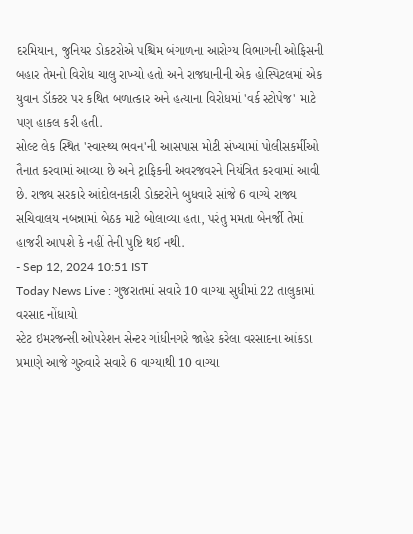દરમિયાન, જુનિયર ડોકટરોએ પશ્ચિમ બંગાળના આરોગ્ય વિભાગની ઓફિસની બહાર તેમનો વિરોધ ચાલુ રાખ્યો હતો અને રાજધાનીની એક હોસ્પિટલમાં એક યુવાન ડૉક્ટર પર કથિત બળાત્કાર અને હત્યાના વિરોધમાં 'વર્ક સ્ટોપેજ' માટે પણ હાકલ કરી હતી.
સોલ્ટ લેક સ્થિત 'સ્વાસ્થ્ય ભવન'ની આસપાસ મોટી સંખ્યામાં પોલીસકર્મીઓ તૈનાત કરવામાં આવ્યા છે અને ટ્રાફિકની અવરજવરને નિયંત્રિત કરવામાં આવી છે. રાજ્ય સરકારે આંદોલનકારી ડોક્ટરોને બુધવારે સાંજે 6 વાગ્યે રાજ્ય સચિવાલય નબન્નામાં બેઠક માટે બોલાવ્યા હતા, પરંતુ મમતા બેનર્જી તેમાં હાજરી આપશે કે નહીં તેની પુષ્ટિ થઈ નથી.
- Sep 12, 2024 10:51 IST
Today News Live : ગુજરાતમાં સવારે 10 વાગ્યા સુધીમાં 22 તાલુકામાં વરસાદ નોંધાયો
સ્ટેટ ઇમરજન્સી ઓપરેશન સેન્ટર ગાંધીનગરે જાહેર કરેલા વરસાદના આંકડા પ્રમાણે આજે ગુરુવારે સવારે 6 વાગ્યાથી 10 વાગ્યા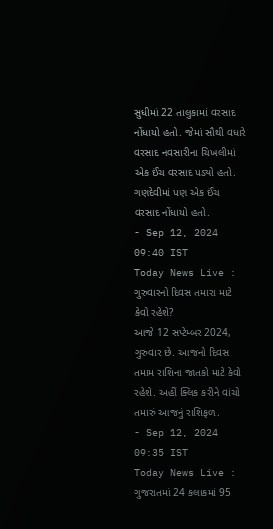સુધીમાં 22 તાલુકામાં વરસાદ નોંધાયો હતો. જેમાં સૌથી વધારે વરસાદ નવસારીના ચિખલીમાં એક ઈંચ વરસાદ પડ્યો હતો. ગણદેવીમાં પણ એક ઈંચ વરસાદ નોંધાયો હતો.
- Sep 12, 2024 09:40 IST
Today News Live : ગુરુવારનો દિવસ તમારા માટે કેવો રહેશે?
આજે 12 સપ્ટેમ્બર 2024, ગુરુવાર છે. આજનો દિવસ તમામ રાશિના જાતકો માટે કેવો રહેશે. અહીં ક્લિક કરીને વાંચો તમારું આજનું રાશિફળ.
- Sep 12, 2024 09:35 IST
Today News Live : ગુજરાતમાં 24 કલાકમાં 95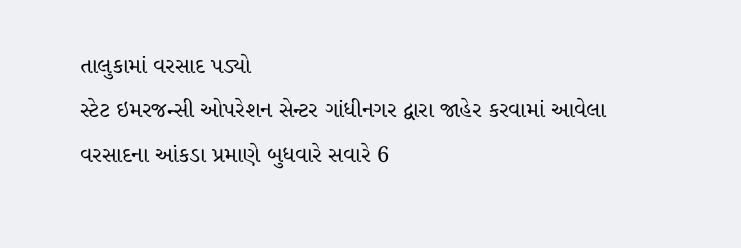તાલુકામાં વરસાદ પડ્યો
સ્ટેટ ઇમરજન્સી ઓપરેશન સેન્ટર ગાંધીનગર દ્વારા જાહેર કરવામાં આવેલા વરસાદના આંકડા પ્રમાણે બુધવારે સવારે 6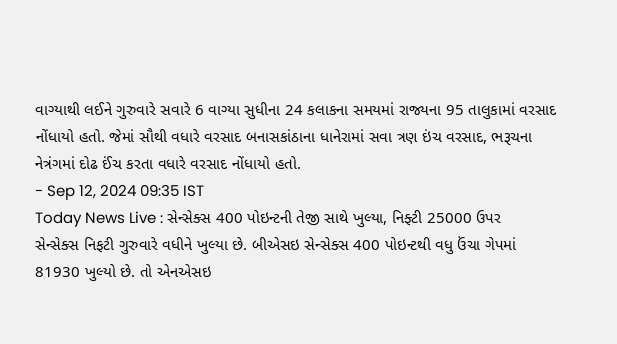વાગ્યાથી લઈને ગુરુવારે સવારે 6 વાગ્યા સુધીના 24 કલાકના સમયમાં રાજ્યના 95 તાલુકામાં વરસાદ નોંધાયો હતો. જેમાં સૌથી વધારે વરસાદ બનાસકાંઠાના ધાનેરામાં સવા ત્રણ ઇંચ વરસાદ, ભરૂચના નેત્રંગમાં દોઢ ઈંચ કરતા વધારે વરસાદ નોંધાયો હતો.
- Sep 12, 2024 09:35 IST
Today News Live : સેન્સેક્સ 400 પોઇન્ટની તેજી સાથે ખુલ્યા, નિફ્ટી 25000 ઉપર
સેન્સેક્સ નિફટી ગુરુવારે વધીને ખુલ્યા છે. બીએસઇ સેન્સેક્સ 400 પોઇન્ટથી વધુ ઉંચા ગેપમાં 81930 ખુલ્યો છે. તો એનએસઇ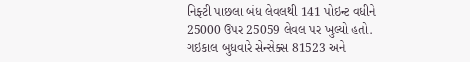નિફ્ટી પાછલા બંધ લેવલથી 141 પોઇન્ટ વધીને 25000 ઉપર 25059 લેવલ પર ખુલ્યો હતો. ગઇકાલ બુધવારે સેન્સેક્સ 81523 અને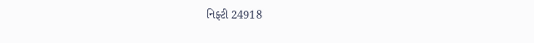નિફ્ટી 24918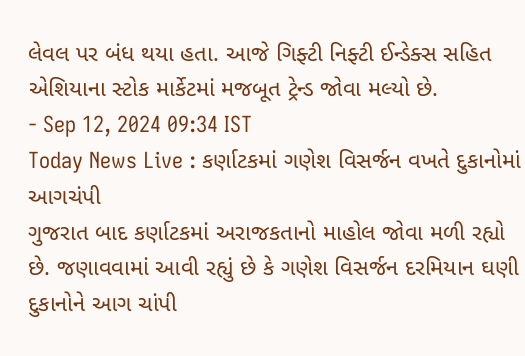લેવલ પર બંધ થયા હતા. આજે ગિફ્ટી નિફ્ટી ઈન્ડેક્સ સહિત એશિયાના સ્ટોક માર્કેટમાં મજબૂત ટ્રેન્ડ જોવા મલ્યો છે.
- Sep 12, 2024 09:34 IST
Today News Live : કર્ણાટકમાં ગણેશ વિસર્જન વખતે દુકાનોમાં આગચંપી
ગુજરાત બાદ કર્ણાટકમાં અરાજકતાનો માહોલ જોવા મળી રહ્યો છે. જણાવવામાં આવી રહ્યું છે કે ગણેશ વિસર્જન દરમિયાન ઘણી દુકાનોને આગ ચાંપી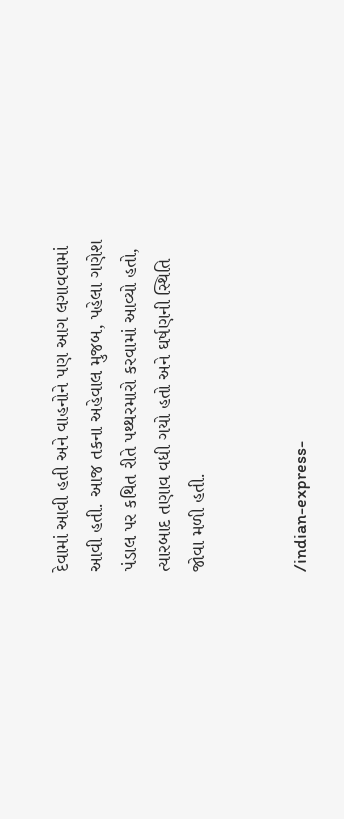દેવામાં આવી હતી અને વાહનોને પણ આગ લગાવવામાં આવી હતી. આજ તકના અહેવાલ મુજબ, પહેલા ગણેશ પંડાલ પર કથિત રીતે પથ્થરમારો કરવામાં આવ્યો હતો, ત્યારબાદ તણાવ વધી ગયો હતો અને ઘર્ષણની સ્થિતિ જોવા મળી હતી.


/indian-express-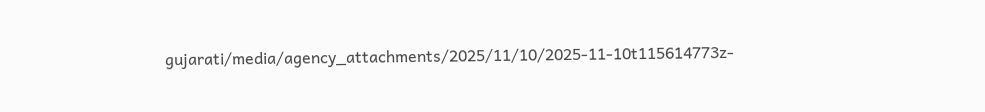gujarati/media/agency_attachments/2025/11/10/2025-11-10t115614773z-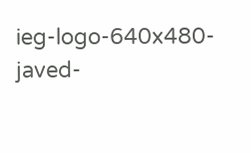ieg-logo-640x480-javed-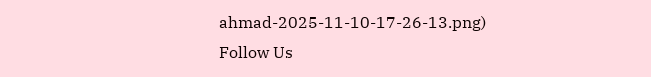ahmad-2025-11-10-17-26-13.png)
Follow Us